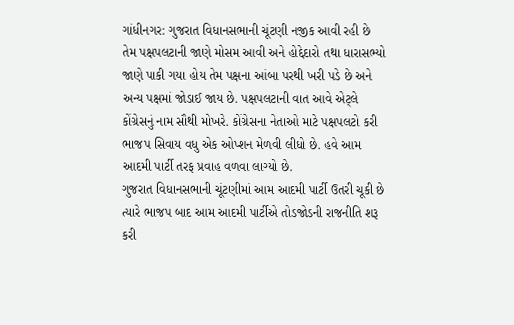ગાંધીનગર: ગુજરાત વિધાનસભાની ચૂંટણી નજીક આવી રહી છે તેમ પક્ષપલટાની જાણે મોસમ આવી અને હોદ્દેદારો તથા ધારાસભ્યો જાણે પાકી ગયા હોય તેમ પક્ષના આંબા પરથી ખરી પડે છે અને અન્ય પક્ષમાં જોડાઈ જાય છે. પક્ષપલટાની વાત આવે એટ્લે કોંગ્રેસનું નામ સૌથી મોખરે. કોંગ્રેસના નેતાઓ માટે પક્ષપલટો કરી ભાજપ સિવાય વધુ એક ઓપ્શન મેળવી લીધો છે. હવે આમ આદમી પાર્ટી તરફ પ્રવાહ વળવા લાગ્યો છે.
ગુજરાત વિધાનસભાની ચૂંટણીમાં આમ આદમી પાર્ટી ઉતરી ચૂકી છે ત્યારે ભાજપ બાદ આમ આદમી પાર્ટીએ તોડજોડની રાજનીતિ શરૂ કરી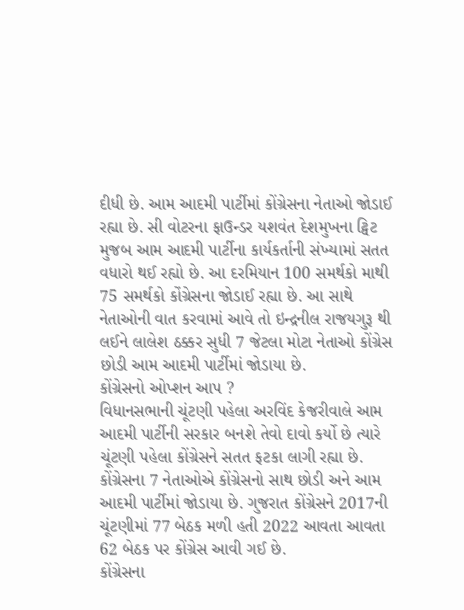દીધી છે. આમ આદમી પાર્ટીમાં કોંગ્રેસના નેતાઓ જોડાઈ રહ્યા છે. સી વોટરના ફાઉન્ડર યશવંત દેશમુખના ટ્વિટ મુજબ આમ આદમી પાર્ટીના કાર્યકર્તાની સંખ્યામાં સતત વધારો થઈ રહ્યો છે. આ દરમિયાન 100 સમર્થકો માથી 75 સમર્થકો કોંગ્રેસના જોડાઈ રહ્યા છે. આ સાથે નેતાઓની વાત કરવામાં આવે તો ઇન્દ્રનીલ રાજયગુરૂ થી લઈને લાલેશ ઠક્કર સુધી 7 જેટલા મોટા નેતાઓ કોંગ્રેસ છોડી આમ આદમી પાર્ટીમાં જોડાયા છે.
કોંગ્રેસનો ઓપ્શન આપ ?
વિધાનસભાની ચૂંટણી પહેલા અરવિંદ કેજરીવાલે આમ આદમી પાર્ટીની સરકાર બનશે તેવો દાવો કર્યો છે ત્યારે ચૂંટણી પહેલા કોંગ્રેસને સતત ફટકા લાગી રહ્યા છે. કોંગ્રેસના 7 નેતાઓએ કોંગ્રેસનો સાથ છોડી અને આમ આદમી પાર્ટીમાં જોડાયા છે. ગુજરાત કોંગ્રેસને 2017ની ચૂંટણીમાં 77 બેઠક મળી હતી 2022 આવતા આવતા 62 બેઠક પર કોંગ્રેસ આવી ગઈ છે.
કોંગ્રેસના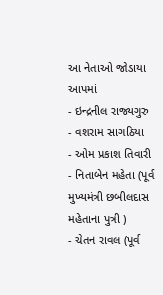આ નેતાઓ જોડાયા આપમાં
- ઇન્દ્રનીલ રાજ્યગુરુ
- વશરામ સાગઠિયા
- ઓમ પ્રકાશ તિવારી
- નિતાબેન મહેતા (પૂર્વ મુખ્યમંત્રી છબીલદાસ મહેતાના પુત્રી )
- ચેતન રાવલ (પૂર્વ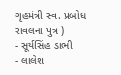ગૃહમંત્રી સ્વ. પ્રબોધ રાવલના પુત્ર )
- સૂર્યસિંહ ડાભી
- લાલેશ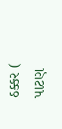ઠક્કર ( પાટણ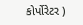કોર્પોરેટર )